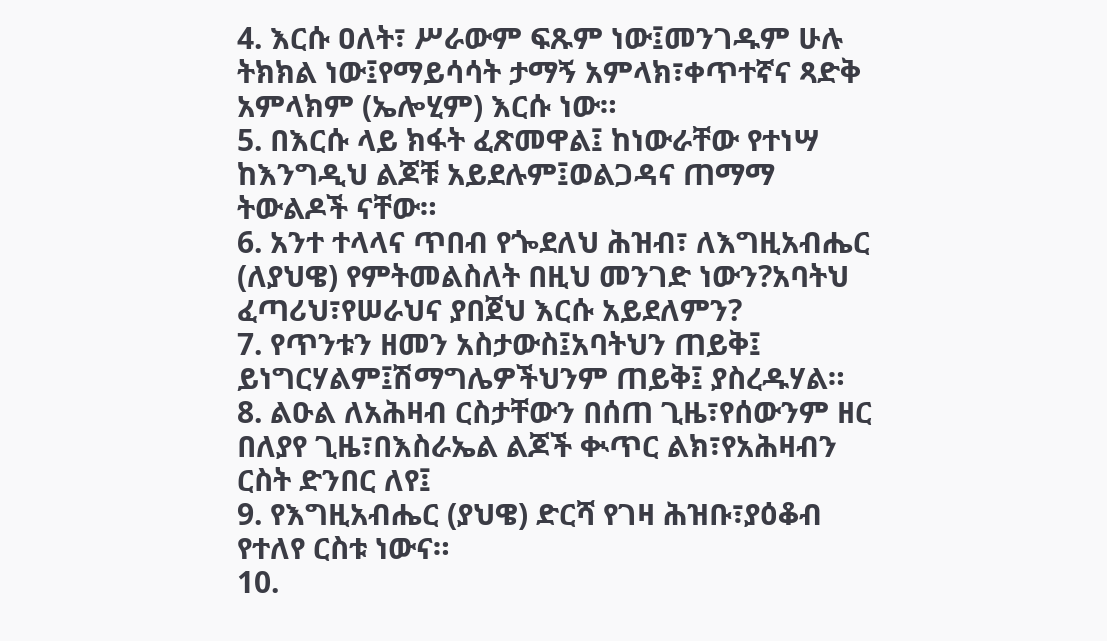4. እርሱ ዐለት፣ ሥራውም ፍጹም ነው፤መንገዱም ሁሉ ትክክል ነው፤የማይሳሳት ታማኝ አምላክ፣ቀጥተኛና ጻድቅ አምላክም (ኤሎሂም) እርሱ ነው።
5. በእርሱ ላይ ክፋት ፈጽመዋል፤ ከነውራቸው የተነሣ ከእንግዲህ ልጆቹ አይደሉም፤ወልጋዳና ጠማማ ትውልዶች ናቸው።
6. አንተ ተላላና ጥበብ የጐደለህ ሕዝብ፣ ለእግዚአብሔር (ለያህዌ) የምትመልስለት በዚህ መንገድ ነውን?አባትህ ፈጣሪህ፣የሠራህና ያበጀህ እርሱ አይደለምን?
7. የጥንቱን ዘመን አስታውስ፤አባትህን ጠይቅ፤ ይነግርሃልም፤ሽማግሌዎችህንም ጠይቅ፤ ያስረዱሃል።
8. ልዑል ለአሕዛብ ርስታቸውን በሰጠ ጊዜ፣የሰውንም ዘር በለያየ ጊዜ፣በእስራኤል ልጆች ቊጥር ልክ፣የአሕዛብን ርስት ድንበር ለየ፤
9. የእግዚአብሔር (ያህዌ) ድርሻ የገዛ ሕዝቡ፣ያዕቆብ የተለየ ርስቱ ነውና።
10.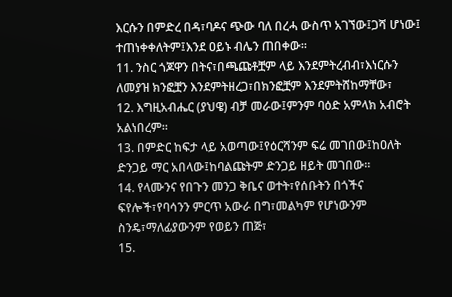እርሱን በምድረ በዳ፣ባዶና ጭው ባለ በረሓ ውስጥ አገኘው፤ጋሻ ሆነው፤ ተጠነቀቀለትም፤እንደ ዐይኑ ብሌን ጠበቀው።
11. ንስር ጎጆዋን በትና፣በጫጩቶቿም ላይ እንደምትረብብ፣እነርሱን ለመያዝ ክንፎቿን እንደምትዘረጋ፣በክንፎቿም እንደምትሸከማቸው፣
12. እግዚአብሔር (ያህዌ) ብቻ መራው፤ምንም ባዕድ አምላክ አብሮት አልነበረም።
13. በምድር ከፍታ ላይ አወጣው፤የዕርሻንም ፍሬ መገበው፤ከዐለት ድንጋይ ማር አበላው፤ከባልጩትም ድንጋይ ዘይት መገበው።
14. የላሙንና የበጉን መንጋ ቅቤና ወተት፣የሰቡትን በጎችና ፍየሎች፣የባሳንን ምርጥ አውራ በግ፣መልካም የሆነውንም ስንዴ፣ማለፊያውንም የወይን ጠጅ፣
15.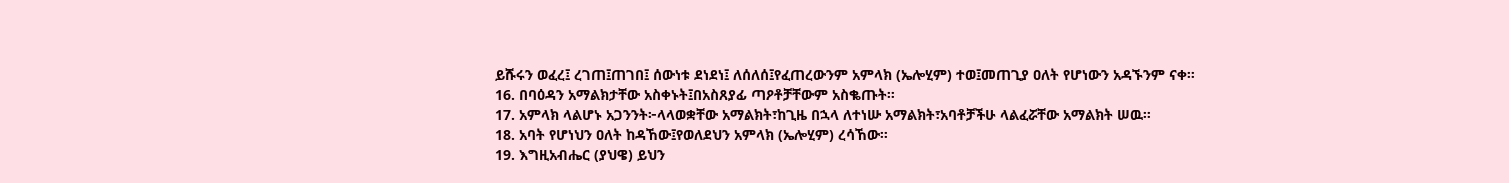ይሹሩን ወፈረ፤ ረገጠ፤ጠገበ፤ ሰውነቱ ደነደነ፤ ለሰለሰ፤የፈጠረውንም አምላክ (ኤሎሂም) ተወ፤መጠጊያ ዐለት የሆነውን አዳኙንም ናቀ።
16. በባዕዳን አማልክታቸው አስቀኑት፤በአስጸያፊ ጣዖቶቻቸውም አስቈጡት።
17. አምላክ ላልሆኑ አጋንንት፦ላላወቋቸው አማልክት፣ከጊዜ በኋላ ለተነሡ አማልክት፣አባቶቻችሁ ላልፈሯቸው አማልክት ሠዉ።
18. አባት የሆነህን ዐለት ከዳኸው፤የወለደህን አምላክ (ኤሎሂም) ረሳኸው።
19. እግዚአብሔር (ያህዌ) ይህን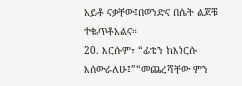አይቶ ናቃቸው፤በወንድና በሴት ልጆቹ ተቈጥቶአልና።
20. እርሱም፣ “ፊቴን ከእነርሱ እሰውራለሁ፤”“መጨረሻቸው ምን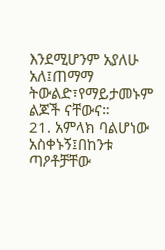እንደሚሆንም አያለሁ አለ፤ጠማማ ትውልድ፣የማይታመኑም ልጆች ናቸውና።
21. አምላክ ባልሆነው አስቀኑኝ፤በከንቱ ጣዖቶቻቸው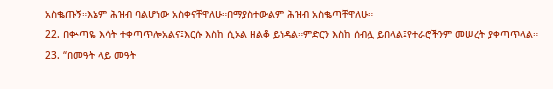አስቈጡኝ።እኔም ሕዝብ ባልሆነው አስቀናቸዋለሁ።በማያስተውልም ሕዝብ አስቈጣቸዋለሁ።
22. በቊጣዬ እሳት ተቀጣጥሎአልና፤እርሱ እስከ ሲኦል ዘልቆ ይነዳል።ምድርን እስከ ሰብሏ ይበላል፤የተራሮችንም መሠረት ያቀጣጥላል።
23. “በመዓት ላይ መዓት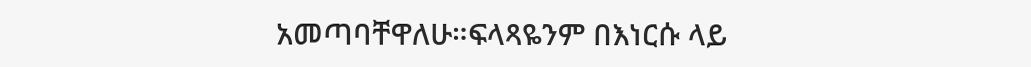አመጣባቸዋለሁ።ፍላጻዬንም በእነርሱ ላይ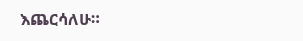እጨርሳለሁ።